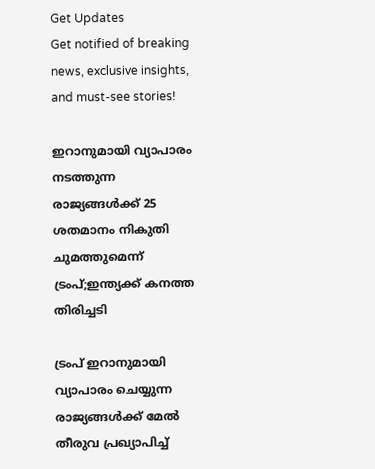Get Updates
Get notified of breaking news, exclusive insights, and must-see stories!

ഇറാനുമായി വ്യാപാരം നടത്തുന്ന രാജ്യങ്ങൾക്ക് 25 ശതമാനം നികുതി ചുമത്തുമെന്ന് ട്രംപ്;ഇന്ത്യക്ക് കനത്ത തിരിച്ചടി

ട്രംപ് ഇറാനുമായി വ്യാപാരം ചെയ്യുന്ന രാജ്യങ്ങൾക്ക് മേൽ തീരുവ പ്രഖ്യാപിച്ച്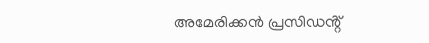അമേരിക്കൻ പ്രസിഡൻ്റ്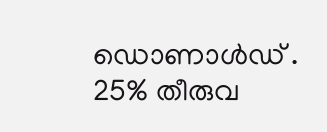ഡൊണാൾഡ് . 25% തീരുവ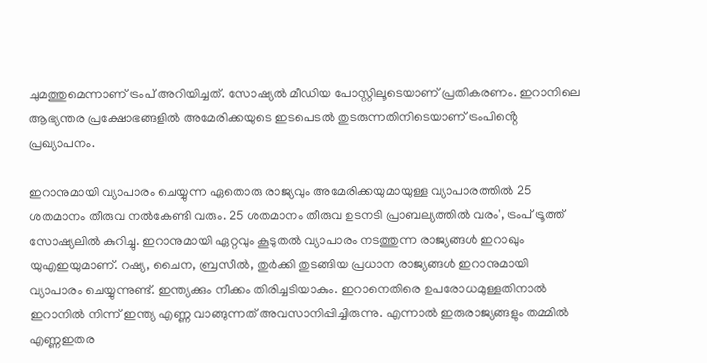ചുമത്തുമെന്നാണ് ട്രംപ് അറിയിച്ചത്. സോഷ്യൽ മീഡിയ പോസ്റ്റിലൂടെയാണ് പ്രതികരണം. ഇറാനിലെ ആഭ്യന്തര പ്രക്ഷോഭങ്ങളിൽ അമേരിക്കയുടെ ഇടപെടൽ തുടരുന്നതിനിടെയാണ് ട്രംപിൻ്റെ പ്രഖ്യാപനം.

ഇറാനുമായി വ്യാപാരം ചെയ്യുന്ന ഏതൊരു രാജ്യവും അമേരിക്കയുമായുള്ള വ്യാപാരത്തിൽ 25 ശതമാനം തീരുവ നൽകേണ്ടി വരും. 25 ശതമാനം തീരുവ ഉടനടി പ്രാബല്യത്തിൽ വരം', ട്രംപ് ട്രൂത്ത് സോഷ്യലിൽ കുറിച്ചു. ഇറാനുമായി ഏറ്റവും കൂടുതൽ വ്യാപാരം നടത്തുന്ന രാജ്യങ്ങൾ ഇറാഖും യുഎഇയുമാണ്. റഷ്യ, ചൈന, ബ്രസീൽ, തുർക്കി തുടങ്ങിയ പ്രധാന രാജ്യങ്ങൾ ഇറാനുമായി വ്യാപാരം ചെയ്യുന്നുണ്ട്. ഇന്ത്യക്കും നീക്കം തിരിച്ചടിയാകും. ഇറാനെതിരെ ഉപരോധമുള്ളതിനാൽ ഇറാനിൽ നിന്ന് ഇന്ത്യ എണ്ണ വാങ്ങുന്നത് അവസാനിപ്പിച്ചിരുന്നു. എന്നാൽ ഇരുരാജ്യങ്ങളും തമ്മിൽ എണ്ണഇതര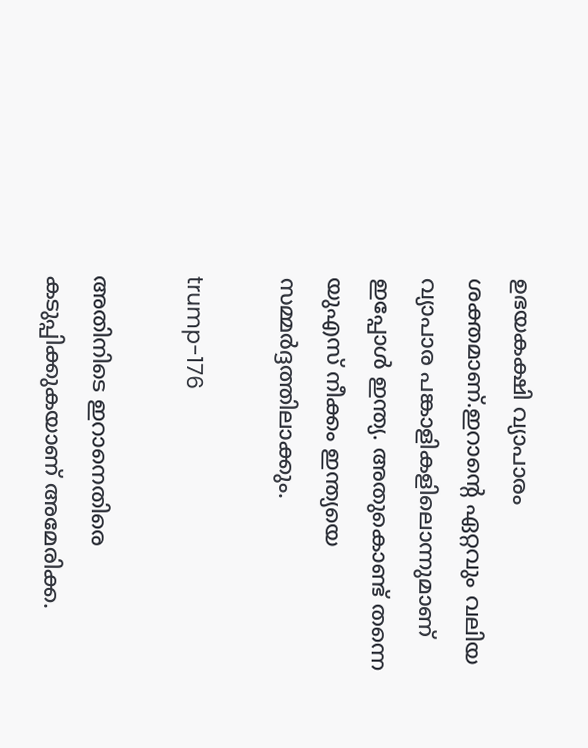ഉഭയകക്ഷി വ്യാപാരം ശക്തമാണ്.ഇറാന്റെ ഏറ്റവും വലിയ വ്യാപാര പങ്കാളികളിലൊന്നുമാണ് ഇപ്പോൾ ഇന്ത്യ. അതുകൊണ്ട് തന്നെ യുഎസ് നീക്കം ഇന്ത്യയെ സമ്മർദ്ദത്തിലാക്കും.

trump-176

അതിനിടെ ഇറാനെതിരെ കടുപ്പിക്കുകയാണ് അമേരിക്ക.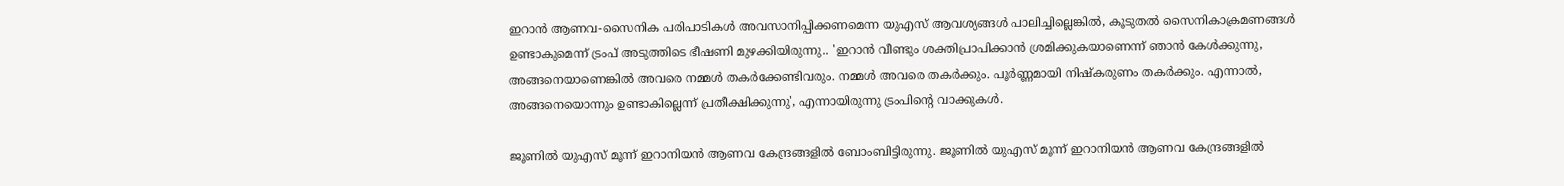ഇറാൻ ആണവ-സൈനിക പരിപാടികൾ അവസാനിപ്പിക്കണമെന്ന യുഎസ് ആവശ്യങ്ങൾ പാലിച്ചില്ലെങ്കിൽ, കൂടുതൽ സൈനികാക്രമണങ്ങൾ ഉണ്ടാകുമെന്ന് ട്രംപ് അടുത്തിടെ ഭീഷണി മുഴക്കിയിരുന്നു.. 'ഇറാൻ വീണ്ടും ശക്തിപ്രാപിക്കാൻ ശ്രമിക്കുകയാണെന്ന് ഞാൻ കേൾക്കുന്നു, അങ്ങനെയാണെങ്കിൽ അവരെ നമ്മൾ തകർക്കേണ്ടിവരും. നമ്മൾ അവരെ തകർക്കും. പൂർണ്ണമായി നിഷ്കരുണം തകർക്കും. എന്നാൽ, അങ്ങനെയൊന്നും ഉണ്ടാകില്ലെന്ന് പ്രതീക്ഷിക്കുന്നു', എന്നായിരുന്നു ട്രംപിൻ്റെ വാക്കുകൾ.

ജൂണിൽ യുഎസ് മൂന്ന് ഇറാനിയൻ ആണവ കേന്ദ്രങ്ങളിൽ ബോംബിട്ടിരുന്നു. ജൂണിൽ യുഎസ് മൂന്ന് ഇറാനിയൻ ആണവ കേന്ദ്രങ്ങളിൽ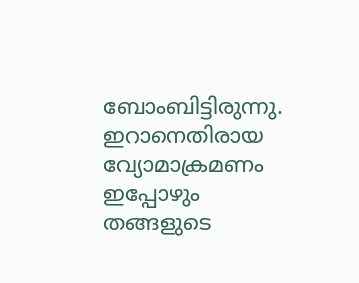ബോംബിട്ടിരുന്നു. ഇറാനെതിരായ വ്യോമാക്രമണം ഇപ്പോഴും തങ്ങളുടെ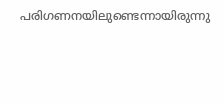പരിഗണനയിലുണ്ടെന്നായിരുന്നു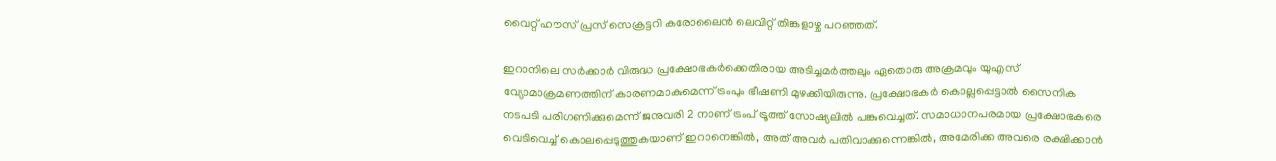വൈറ്റ് ഹൗസ് പ്രസ് സെക്രട്ടറി കരോലൈൻ ലെവിറ്റ് തിങ്കളാഴ്ച പറഞ്ഞത്.

ഇറാനിലെ സർക്കാർ വിരുദ്ധ പ്രക്ഷോഭകർക്കെതിരായ അടിച്ചമർത്തലും ഏതൊരു അക്രമവും യുഎസ് വ്യോമാക്രമണത്തിന് കാരണമാകുമെന്ന് ട്രംപും ഭീഷണി മുഴക്കിയിരുന്നു. പ്രക്ഷോഭകർ കൊല്ലപ്പെട്ടാൽ സൈനിക നടപടി പരിഗണിക്കുമെന്ന് ജനുവരി 2 നാണ് ട്രംപ് ട്രൂത്ത് സോഷ്യലിൽ പങ്കുവെച്ചത്. സമാധാനപരമായ പ്രക്ഷോഭകരെ വെടിവെച്ച് കൊലപ്പെടുത്തുകയാണ് ഇറാനെങ്കിൽ, അത് അവർ പതിവാക്കുന്നെങ്കിൽ, അമേരിക്ക അവരെ രക്ഷിക്കാൻ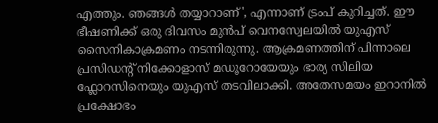എത്തും. ഞങ്ങൾ തയ്യാറാണ്', എന്നാണ് ട്രംപ് കുറിച്ചത്. ഈ ഭീഷണിക്ക് ഒരു ദിവസം മുൻപ് വെനസ്വേലയിൽ യുഎസ് സൈനികാക്രമണം നടന്നിരുന്നു. ആക്രമണത്തിന് പിന്നാലെ പ്രസിഡൻ്റ് നിക്കോളാസ് മഡൂറോയേയും ഭാര്യ സിലിയ ഫ്ലോറസിനെയും യുഎസ് തടവിലാക്കി. അതേസമയം ഇറാനിൽ പ്രക്ഷോഭം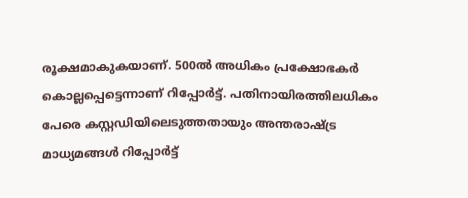രൂക്ഷമാകുകയാണ്. 500ൽ അധികം പ്രക്ഷോഭകർ കൊല്ലപ്പെട്ടെന്നാണ് റിപ്പോർട്ട്. പതിനായിരത്തിലധികം പേരെ കസ്റ്റഡിയിലെടുത്തതായും അന്തരാഷ്ട്ര മാധ്യമങ്ങൾ റിപ്പോർട്ട്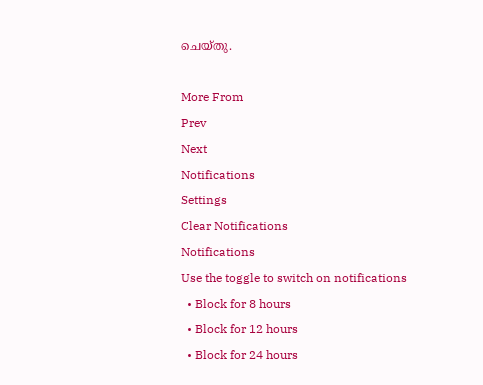ചെയ്തു.

More From
Prev
Next
Notifications
Settings
Clear Notifications
Notifications
Use the toggle to switch on notifications
  • Block for 8 hours
  • Block for 12 hours
  • Block for 24 hours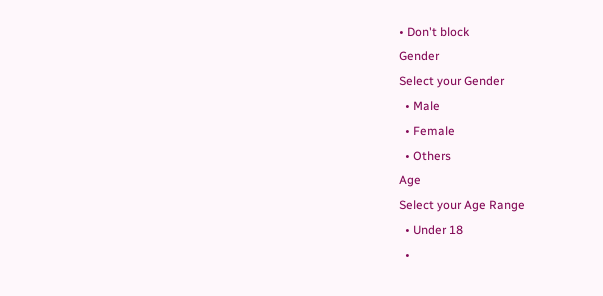• Don't block
Gender
Select your Gender
  • Male
  • Female
  • Others
Age
Select your Age Range
  • Under 18
  •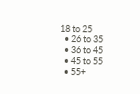18 to 25
  • 26 to 35
  • 36 to 45
  • 45 to 55
  • 55+